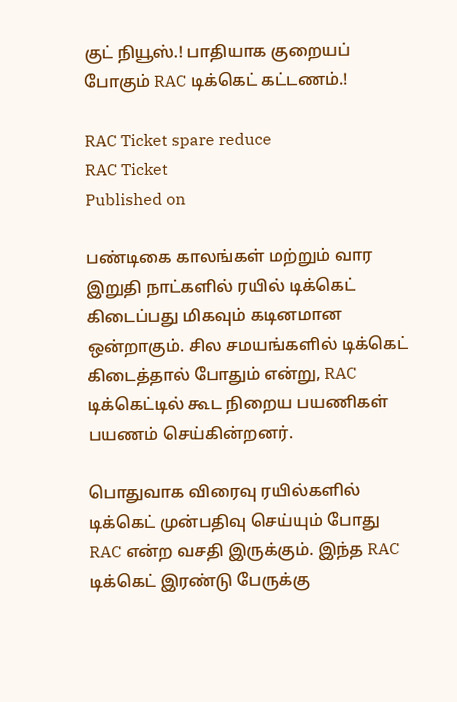குட் நியூஸ்.! பாதியாக குறையப் போகும் RAC டிக்கெட் கட்டணம்.!

RAC Ticket spare reduce
RAC Ticket
Published on

பண்டிகை காலங்கள் மற்றும் வார இறுதி நாட்களில் ரயில் டிக்கெட் கிடைப்பது மிகவும் கடினமான ஒன்றாகும். சில சமயங்களில் டிக்கெட் கிடைத்தால் போதும் என்று, RAC டிக்கெட்டில் கூட நிறைய பயணிகள் பயணம் செய்கின்றனர்.

பொதுவாக விரைவு ரயில்களில் டிக்கெட் முன்பதிவு செய்யும் போது RAC என்ற வசதி இருக்கும். இந்த RAC டிக்கெட் இரண்டு பேருக்கு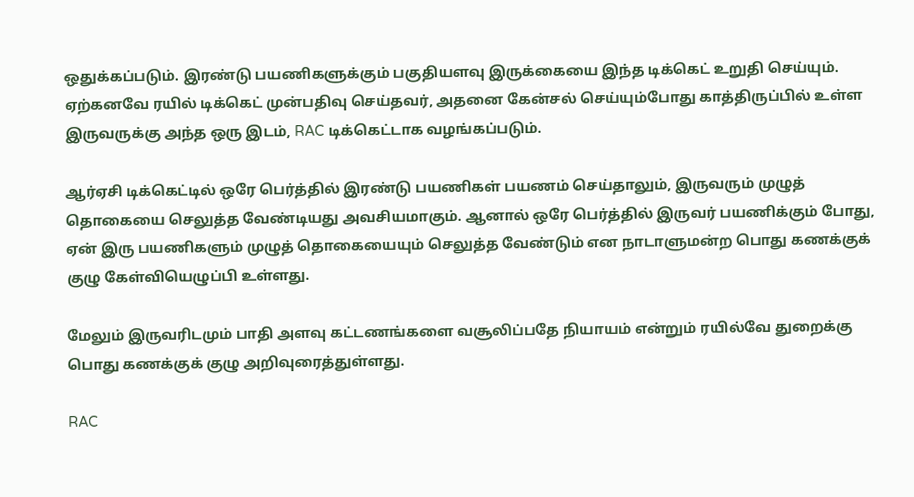ஒதுக்கப்படும். இரண்டு பயணிகளுக்கும் பகுதியளவு இருக்கையை இந்த டிக்கெட் உறுதி செய்யும். ஏற்கனவே ரயில் டிக்கெட் முன்பதிவு செய்தவர், அதனை கேன்சல் செய்யும்போது காத்திருப்பில் உள்ள இருவருக்கு அந்த ஒரு இடம், RAC டிக்கெட்டாக வழங்கப்படும்.

ஆர்ஏசி டிக்கெட்டில் ஒரே பெர்த்தில் இரண்டு பயணிகள் பயணம் செய்தாலும், இருவரும் முழுத் தொகையை செலுத்த வேண்டியது அவசியமாகும். ஆனால் ஒரே பெர்த்தில் இருவர் பயணிக்கும் போது, ஏன் இரு பயணிகளும் முழுத் தொகையையும் செலுத்த வேண்டும் என நாடாளுமன்ற பொது கணக்குக் குழு கேள்வியெழுப்பி உள்ளது.

மேலும் இருவரிடமும் பாதி அளவு கட்டணங்களை வசூலிப்பதே நியாயம் என்றும் ரயில்வே துறைக்கு பொது கணக்குக் குழு அறிவுரைத்துள்ளது.

RAC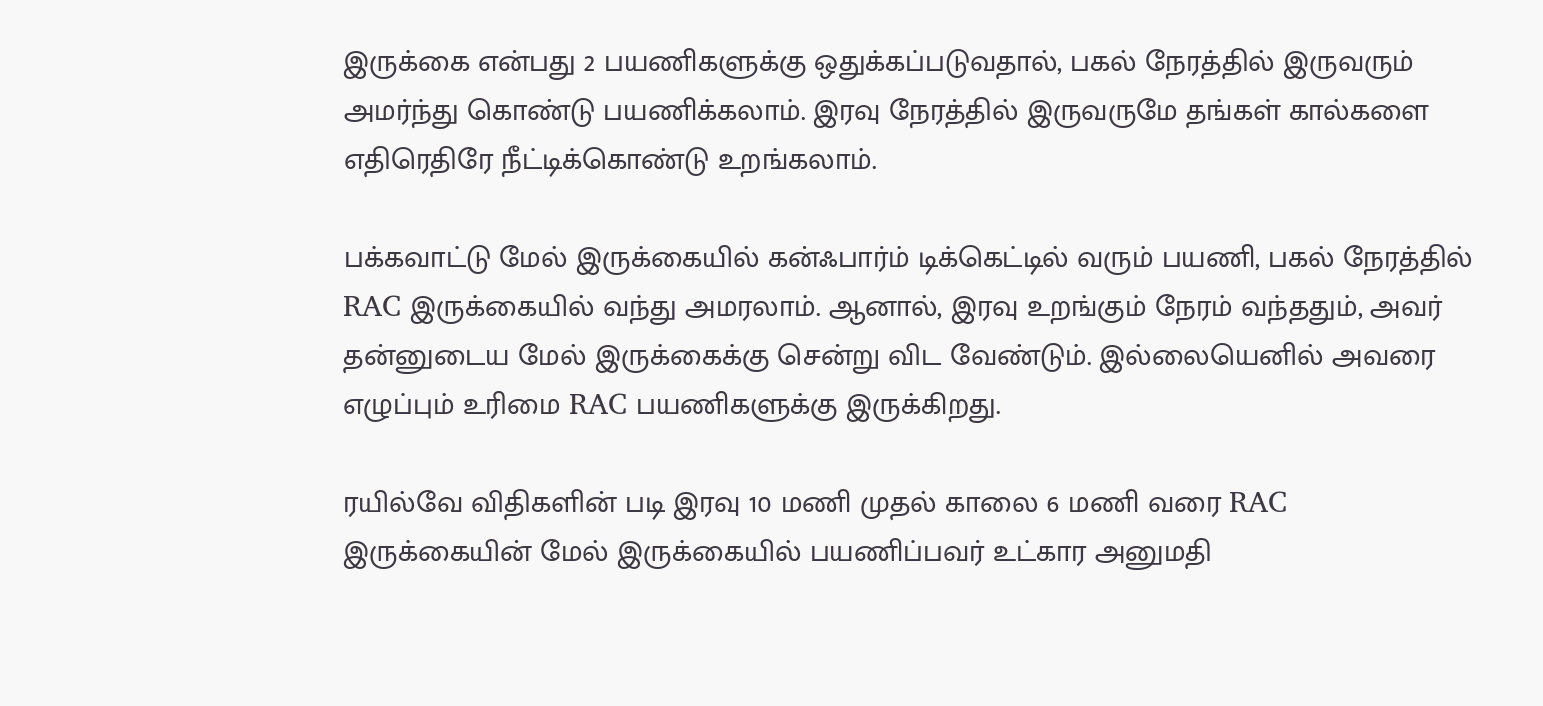இருக்கை என்பது 2 பயணிகளுக்கு ஒதுக்கப்படுவதால், பகல் நேரத்தில் இருவரும் அமர்ந்து கொண்டு பயணிக்கலாம். இரவு நேரத்தில் இருவருமே தங்கள் கால்களை எதிரெதிரே நீட்டிக்கொண்டு உறங்கலாம்.

பக்கவாட்டு மேல் இருக்கையில் கன்ஃபார்ம் டிக்கெட்டில் வரும் பயணி, பகல் நேரத்தில் RAC இருக்கையில் வந்து அமரலாம். ஆனால், இரவு உறங்கும் நேரம் வந்ததும், அவர் தன்னுடைய மேல் இருக்கைக்கு சென்று விட வேண்டும். இல்லையெனில் அவரை எழுப்பும் உரிமை RAC பயணிகளுக்கு இருக்கிறது.

ரயில்வே விதிகளின் படி இரவு 10 மணி முதல் காலை 6 மணி வரை RAC இருக்கையின் மேல் இருக்கையில் பயணிப்பவர் உட்கார அனுமதி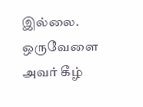இல்லை. ஒருவேளை அவர் கீழ்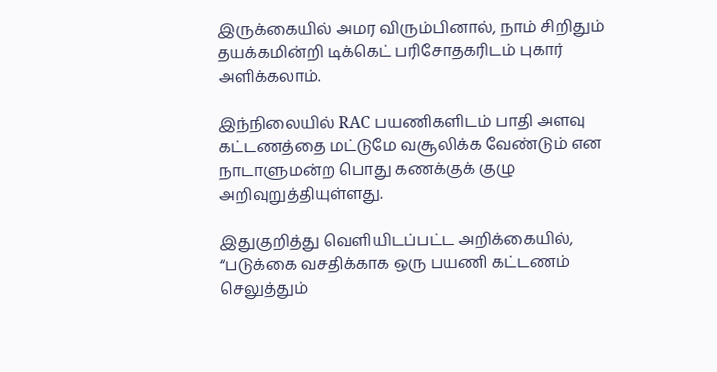இருக்கையில் அமர விரும்பினால், நாம் சிறிதும் தயக்கமின்றி டிக்கெட் பரிசோதகரிடம் புகார் அளிக்கலாம்.

இந்நிலையில் RAC பயணிகளிடம் பாதி அளவு கட்டணத்தை மட்டுமே வசூலிக்க வேண்டும் என நாடாளுமன்ற பொது கணக்குக் குழு அறிவுறுத்தியுள்ளது.

இதுகுறித்து வெளியிடப்பட்ட அறிக்கையில், “படுக்கை வசதிக்காக ஒரு பயணி கட்டணம் செலுத்தும்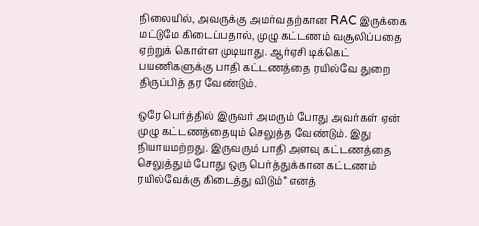நிலையில், அவருக்கு அமர்வதற்கான RAC இருக்கை மட்டுமே கிடைப்பதால், முழு கட்டணம் வசூலிப்பதை ஏற்றுக் கொள்ள முடியாது. ஆர்ஏசி டிக்கெட் பயணிகளுக்கு பாதி கட்டணத்தை ரயில்வே துறை திருப்பித் தர வேண்டும்.

ஒரே பெர்த்தில் இருவர் அமரும் போது அவர்கள் ஏன் முழு கட்டணத்தையும் செலுத்த வேண்டும். இது நியாயமற்றது. இருவரும் பாதி அளவு கட்டணத்தை செலுத்தும் போது ஒரு பெர்த்துக்கான கட்டணம் ரயில்வேக்கு கிடைத்து விடும்” எனத்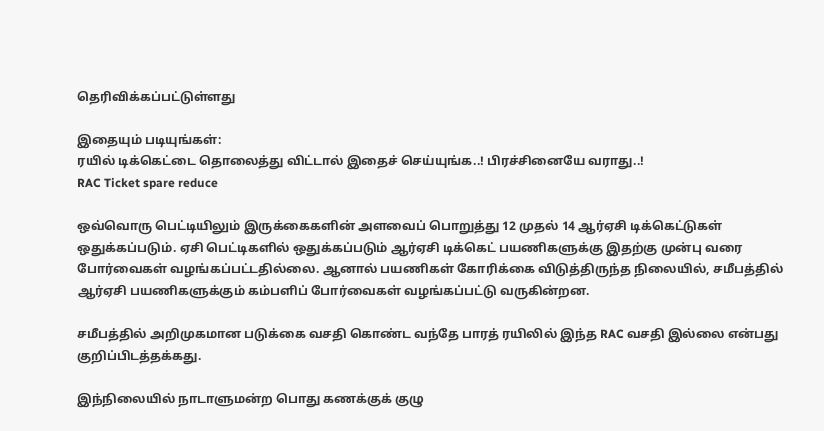தெரிவிக்கப்பட்டுள்ளது

இதையும் படியுங்கள்:
ரயில் டிக்கெட்டை தொலைத்து விட்டால் இதைச் செய்யுங்க..! பிரச்சினையே வராது..!
RAC Ticket spare reduce

ஒவ்வொரு பெட்டியிலும் இருக்கைகளின் அளவைப் பொறுத்து 12 முதல் 14 ஆர்ஏசி டிக்கெட்டுகள் ஒதுக்கப்படும். ஏசி பெட்டிகளில் ஒதுக்கப்படும் ஆர்ஏசி டிக்கெட் பயணிகளுக்கு இதற்கு முன்பு வரை போர்வைகள் வழங்கப்பட்டதில்லை. ஆனால் பயணிகள் கோரிக்கை விடுத்திருந்த நிலையில், சமீபத்தில் ஆர்ஏசி பயணிகளுக்கும் கம்பளிப் போர்வைகள் வழங்கப்பட்டு வருகின்றன.

சமீபத்தில் அறிமுகமான படுக்கை வசதி கொண்ட வந்தே பாரத் ரயிலில் இந்த RAC வசதி இல்லை என்பது குறிப்பிடத்தக்கது.

இந்நிலையில் நாடாளுமன்ற பொது கணக்குக் குழு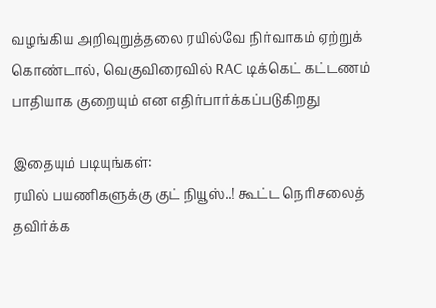வழங்கிய அறிவுறுத்தலை ரயில்வே நிர்வாகம் ஏற்றுக் கொண்டால், வெகுவிரைவில் RAC டிக்கெட் கட்டணம் பாதியாக குறையும் என எதிர்பார்க்கப்படுகிறது

இதையும் படியுங்கள்:
ரயில் பயணிகளுக்கு குட் நியூஸ்..! கூட்ட நெரிசலைத் தவிர்க்க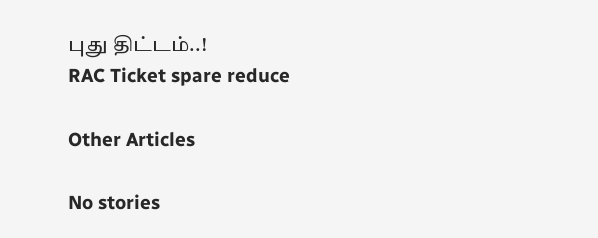புது திட்டம்..!
RAC Ticket spare reduce

Other Articles

No stories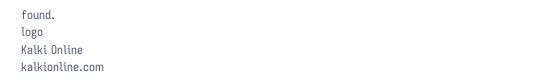found.
logo
Kalki Online
kalkionline.com